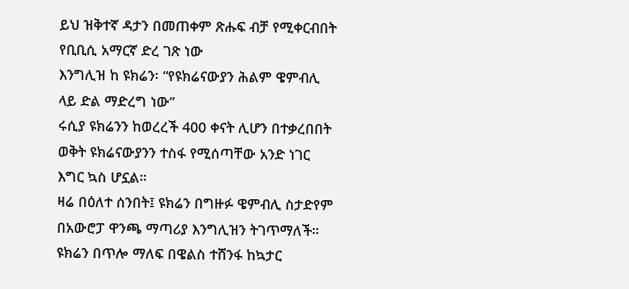ይህ ዝቅተኛ ዳታን በመጠቀም ጽሑፍ ብቻ የሚቀርብበት የቢቢሲ አማርኛ ድረ ገጽ ነው
እንግሊዝ ከ ዩክሬን፡ “የዩክሬናውያን ሕልም ዌምብሊ ላይ ድል ማድረግ ነው”
ሩሲያ ዩክሬንን ከወረረች 400 ቀናት ሊሆን በተቃረበበት ወቅት ዩክሬናውያንን ተስፋ የሚሰጣቸው አንድ ነገር እግር ኳስ ሆኗል።
ዛሬ በዕለተ ሰንበት፤ ዩክሬን በግዙፉ ዌምብሊ ስታድየም በአውሮፓ ዋንጫ ማጣሪያ እንግሊዝን ትገጥማለች።
ዩክሬን በጥሎ ማለፍ በዌልስ ተሸንፋ ከኳታር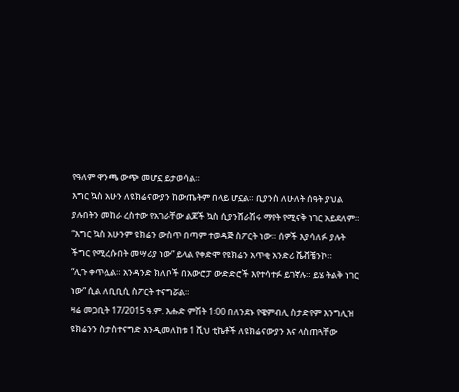የዓለም ዋንጫ ውጭ መሆኗ ይታወሳል።
እግር ኳስ አሁን ለዩክሬናውያን ከውጤትም በላይ ሆኗል። ቢያንስ ለሁለት ሰዓት ያህል ያሉበትን መከራ ረስተው የአገራቸው ልጆች ኳስ ሲያንሸራሽሩ ማየት የሚናቅ ነገር አይደለም።
“እግር ኳስ አሁንም ዩክሬን ውስጥ በጣም ተወዳጅ ስፖርት ነው። ሰዎች እያሳለፉ ያሉት ችግር የሚረሱበት መሣሪያ ነው” ይላል የቀድሞ የዩክሬን አጥቂ አንድሪ ሼቭቼንኮ።
“ሊጉ ቀጥሏል። አንዳንድ ክለቦች በአውሮፓ ውድድሮች እየተሳተፉ ይገኛሉ። ይሄ ትልቅ ነገር ነው” ሲል ለቢቢሲ ስፖርት ተናግሯል።
ዛሬ መጋቢት 17/2015 ዓ.ም. እሑድ ምሽት 1፡00 በለንደኑ የዌምብሊ ስታድየም እንግሊዝ ዩክሬንን ስታስተናግድ እንዲመለከቱ 1 ሺህ ቲኬቶች ለዩክሬናውያን እና ላስጠጓቸው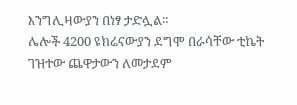እንግሊዛውያን በነፃ ታድሏል።
ሌሎች 4200 ዩክሬናውያን ደግሞ በራሳቸው ቲኬት ገዝተው ጨዋታውን ለመታደም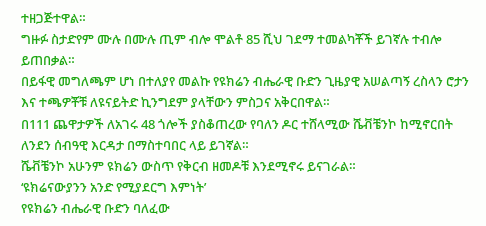ተዘጋጅተዋል።
ግዙፉ ስታድየም ሙሉ በሙሉ ጢም ብሎ ሞልቶ 85 ሺህ ገደማ ተመልካቾች ይገኛሉ ተብሎ ይጠበቃል።
በይፋዊ መግለጫም ሆነ በተለያየ መልኩ የዩክሬን ብሔራዊ ቡድን ጊዜያዊ አሠልጣኝ ረስላን ሮታን እና ተጫዎቾቹ ለዩናይትድ ኪንግደም ያላቸውን ምስጋና አቅርበዋል።
በ111 ጨዋታዎች ለአገሩ 48 ጎሎች ያስቆጠረው የባለን ዶር ተሸላሚው ሼቭቼንኮ ከሚኖርበት ለንደን ሰብዓዊ እርዳታ በማስተባበር ላይ ይገኛል።
ሼቭቼንኮ አሁንም ዩክሬን ውስጥ የቅርብ ዘመዶቹ እንደሚኖሩ ይናገራል።
‘ዩክሬናውያንን አንድ የሚያደርግ እምነት’
የዩክሬን ብሔራዊ ቡድን ባለፈው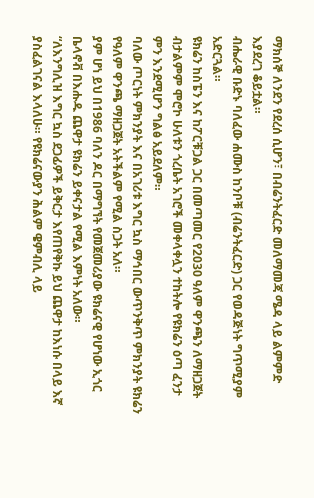ማክሰኞ ለንደን የደረሰ ሲሆን፣ በብሬንትፈርድ መለማመጃ ሜዳ ላይ ልምምድ እያደረገ ቆይቷል።
ብሔራዊ ቡድኑ ባለፈው ሐሙስ ከንቦቹ (ብሬንትፈርድ) ጋር የወዳጅነት ግጥሚያም አድርጓል።
ዩክሬን ከስፔን እና ከፖርቹጋል ጋር በመጣመር የ2030 ዓለም ዋንጫን ለማዘጋጀት ብታልምም ሞሮኮ ሁለቱን ጎረቤት አገሮች መቀላቀሏን ተከትሎ የዩክሬን ዕጣ ፈንታ ምን እንደሚሆን ግልፅ አይደለም።
ባለው ጦርነት ምክንያት እና በአገሪቱ እግር ኳስ ማኅበር ውጥንቅጥ ምክንያት ዩክሬን የዓለም ዋንጫ ማዘጋጀት አትችልም የሚል ስጋት አለ።
ያም ሆነ ይህ በ1986 ባለን ዶር በማግኘት የመጀመሪያው ዩክሬናዊ የሆነው ኢጎር ቤላኖቭ በእሑዱ ጨዋታ ዩክሬን ይቀናታል የሚል እምነት አለው።
“ለእንግሊዝ እግር ኳስ ደጋፊዎች ይቅርታ እየጠየቅኩ ይህ ጨዋታ ከእነሱ በላይ እኛ ያስፈልገናል እላለሁ። የዩክሬናውያን ሕልም ዌምብሊ ላይ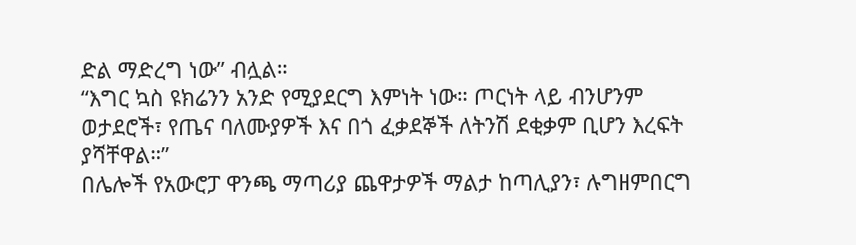ድል ማድረግ ነው” ብሏል።
“እግር ኳስ ዩክሬንን አንድ የሚያደርግ እምነት ነው። ጦርነት ላይ ብንሆንም ወታደሮች፣ የጤና ባለሙያዎች እና በጎ ፈቃደኞች ለትንሽ ደቂቃም ቢሆን እረፍት ያሻቸዋል።”
በሌሎች የአውሮፓ ዋንጫ ማጣሪያ ጨዋታዎች ማልታ ከጣሊያን፣ ሉግዘምበርግ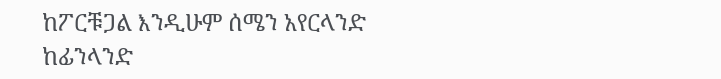ከፖርቹጋል እንዲሁም ሰሜን አየርላንድ ከፊንላንድ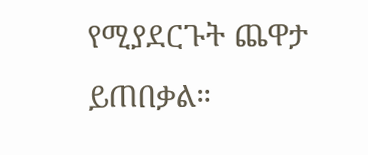የሚያደርጉት ጨዋታ ይጠበቃል።